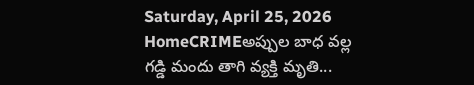Saturday, April 25, 2026
HomeCRIMEఅప్పుల బాధ వల్ల గడ్డి మందు తాగి వ్యక్తి మృతి...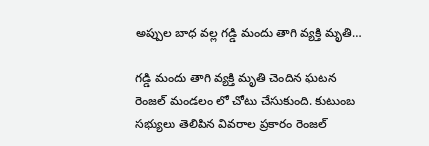అప్పుల బాధ వల్ల గడ్డి మందు తాగి వ్యక్తి మృతి…

గడ్డి మందు తాగి వ్యక్తి మృతి చెందిన ఘటన రెంజల్ మండలం లో చోటు చేసుకుంది. కుటుంబ సభ్యులు తెలిపిన వివరాల ప్రకారం రెంజల్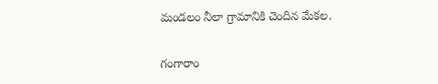మండలం నీలా గ్రామానికి చెందిన మేకల.

గంగారాం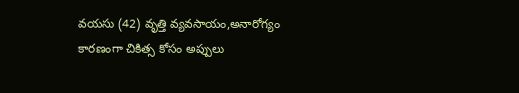వయసు (42) వృత్తి వ్యవసాయం,అనారోగ్యం కారణంగా చికిత్స కోసం అప్పులు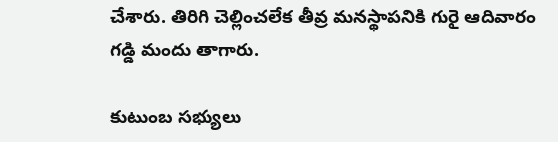చేశారు. తిరిగి చెల్లించలేక తీవ్ర మనస్థాపనికి గురై ఆదివారం గడ్డి మందు తాగారు.

కుటుంబ సభ్యులు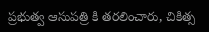ప్రభుత్వ ఆసుపత్రి కి తరలించారు, చికిత్స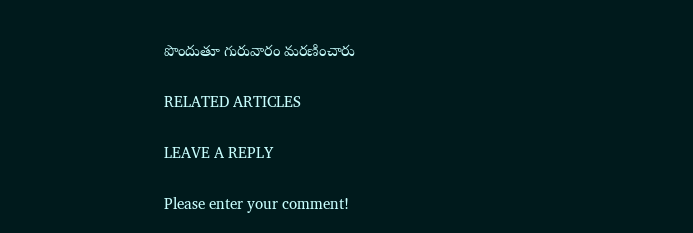పొందుతూ గురువారం మరణించారు

RELATED ARTICLES

LEAVE A REPLY

Please enter your comment!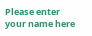Please enter your name here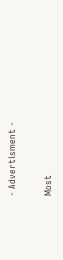- Advertisment -

Most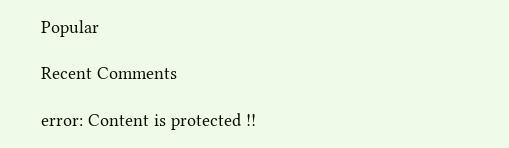Popular

Recent Comments

error: Content is protected !!